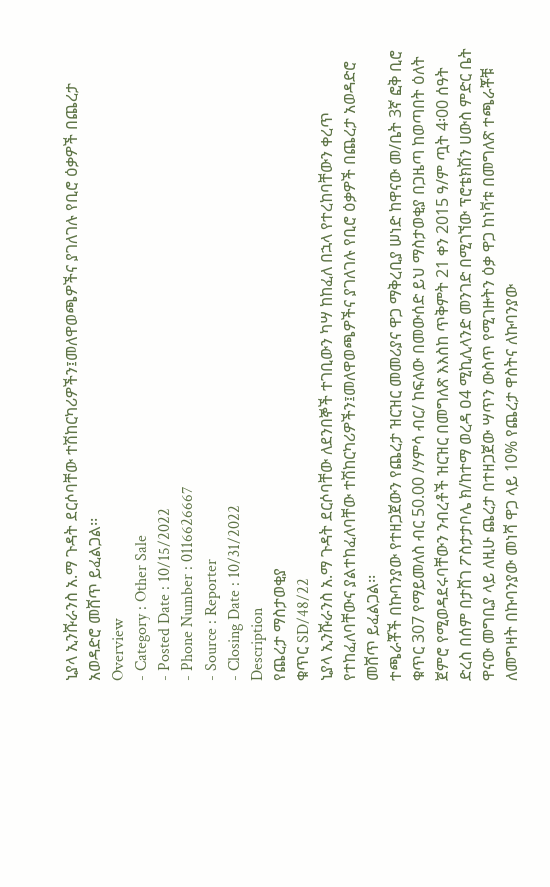ኒያላ ኢንሹራንስ አ.ማ ጉዳት ደርሶባቸው ተሽከርካሪዎችን፤መለዋወጫዎችና ያገለገሉ የቢሮ ዕቃዎች በጨረታ አወዳድሮ መሸጥ ይፈልጋል፡፡
Overview
- Category : Other Sale
- Posted Date : 10/15/2022
- Phone Number : 0116626667
- Source : Reporter
- Closing Date : 10/31/2022
Description
የጨረታ ማስታወቂያ
ቁጥር SD/48/22
ኒያላ ኢንሹራንስ አ.ማ ጉዳት ደርሶባቸው ለደንበኞች ተገቢውን ካሣ ከከፈለ በኋላ የተረከባቸውን ቀረጥ የተከፈለባቸውና ያልተከፈለባቸው ተሽከርካሪዎችን፤መለዋወጫዎችና ያገለገሉ የቢሮ ዕቃዎች በጨረታ አወዳድሮ መሸጥ ይፈልጋል፡፡
ተጫራቾች በኩባንያው የተዘጋጀውን የጨረታ ዝርዝር መመሪያና ዋጋ ማቅረቢያ ሠነድ ከዋናው መ/ቤት 3ኛ ፎቅ ቢሮ ቁጥር 307 የማይመለስ ብር 50.00 /ሃምሳ ብር/ ከፍለው በመውሰድ ይህ ማስታወቂያ በጋዜጣ ከወጣበት ዕለት ጀምሮ የሚወዳደሩባቸውን ንብረቶች ዝርዝር በመግለጽ እእስከ ጥቅምት 21 ቀን 2015 ዓ/ም ጧት 4፡00 ሰዓት ድረስ በሰም በታሸገ ፖስታታቦሌ ክ/ከተማ ወረዳ ዐ4 ሚኪሊላንድ መንገድ በሚገኘው ፕሮቴክሽን ሀውስ ምድር ቤት ዋናው መግቢያ ላይ ለዚሁ ጨረታ በተዘጋጀው ሣጥን ውስጥ የሚገዙትን ዕቃ ዋጋ ከነቫቱ በመግለጽ ተጫራቾቹ ለመግዛት በኩባንያው መነሻ ዋጋ ላይ 10% የጨረታ ዋስትና ለኩባንያው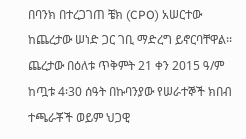በባንክ በተረጋገጠ ቼክ (CPO) አሠርተው ከጨረታው ሠነድ ጋር ገቢ ማድረግ ይኖርባቸዋል፡፡
ጨረታው በዕለቱ ጥቅምት 21 ቀን 2015 ዓ/ም ከጧቱ 4፡30 ሰዓት በኩባንያው የሠራተኞች ክበብ ተጫራቾች ወይም ህጋዊ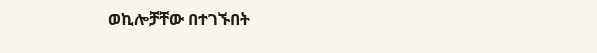ወኪሎቻቸው በተገኙበት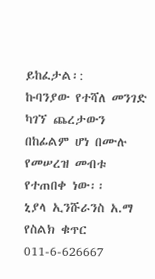ይከፈታል፡:
ኩባንያው የተሻለ መንገድ ካገኘ ጨረታውን በከፊልም ሆነ በሙሉ የመሠረዝ መብቱ የተጠበቀ ነው፡፡
ኒያላ ኢንሹራንስ አ.ማ
የስልክ ቁጥር 011-6-626667